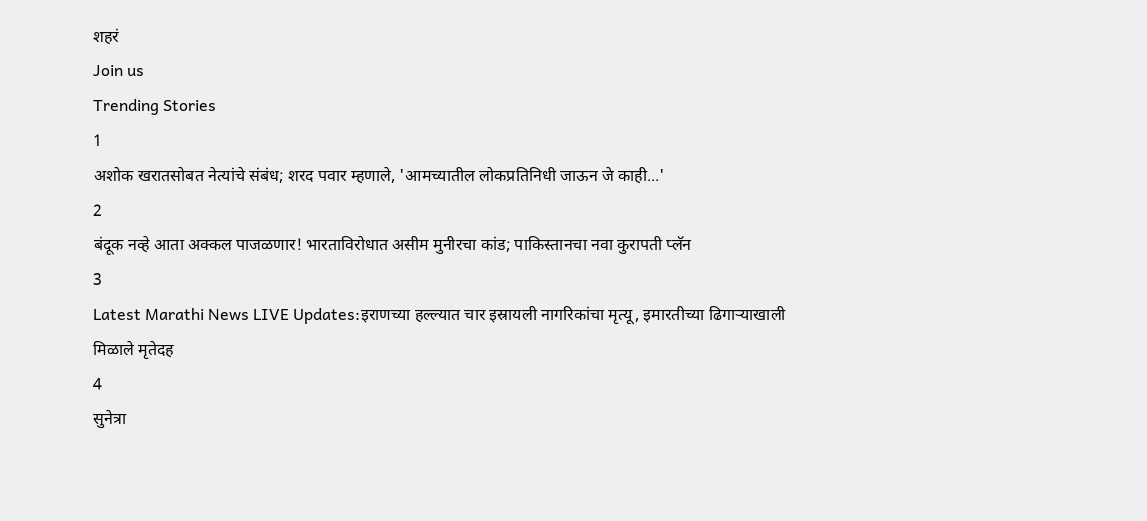शहरं
Join us
Trending Stories
1
अशोक खरातसोबत नेत्यांचे संबंध; शरद पवार म्हणाले, 'आमच्यातील लोकप्रतिनिधी जाऊन जे काही...'
2
बंदूक नव्हे आता अक्कल पाजळणार! भारताविरोधात असीम मुनीरचा कांड; पाकिस्तानचा नवा कुरापती प्लॅन
3
Latest Marathi News LIVE Updates:इराणच्या हल्ल्यात चार इस्रायली नागरिकांचा मृत्यू, इमारतीच्या ढिगाऱ्याखाली मिळाले मृतेदह
4
सुनेत्रा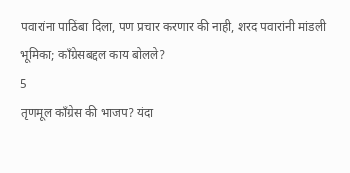पवारांना पाठिंबा दिला, पण प्रचार करणार की नाही, शरद पवारांनी मांडली भूमिका; काँग्रेसबद्दल काय बोलले?
5
तृणमूल काँग्रेस की भाजप? यंदा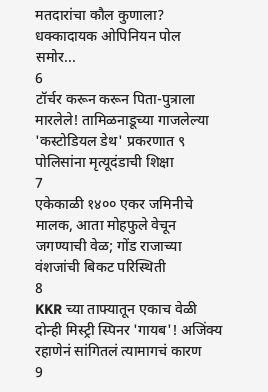मतदारांचा कौल कुणाला? धक्कादायक ओपिनियन पोल समोर...
6
टॉर्चर करून करून पिता-पुत्राला मारलेले! तामिळनाडूच्या गाजलेल्या 'कस्टोडियल डेथ' प्रकरणात ९ पोलिसांना मृत्यूदंडाची शिक्षा
7
एकेकाळी १४०० एकर जमिनीचे मालक, आता मोहफुले वेचून जगण्याची वेळ; गोंड राजाच्या वंशजांची बिकट परिस्थिती
8
KKR च्या ताफ्यातून एकाच वेळी दोन्ही मिस्ट्री स्पिनर 'गायब'! अजिंक्य रहाणेनं सांगितलं त्यामागचं कारण
9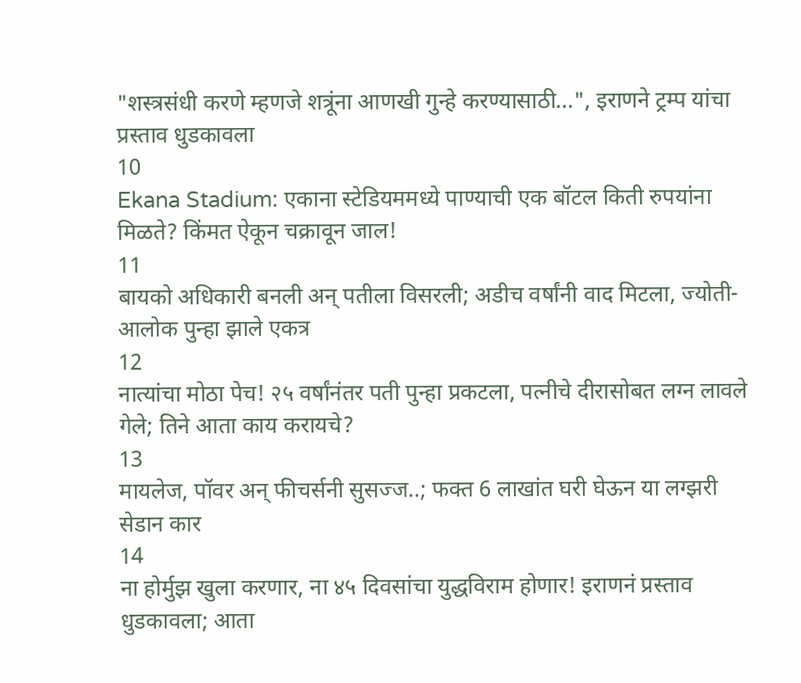"शस्त्रसंधी करणे म्हणजे शत्रूंना आणखी गुन्हे करण्यासाठी...", इराणने ट्रम्प यांचा प्रस्ताव धुडकावला
10
Ekana Stadium: एकाना स्टेडियममध्ये पाण्याची एक बॉटल किती रुपयांना मिळते? किंमत ऐकून चक्रावून जाल!
11
बायको अधिकारी बनली अन् पतीला विसरली; अडीच वर्षांनी वाद मिटला, ज्योती-आलोक पुन्हा झाले एकत्र
12
नात्यांचा मोठा पेच! २५ वर्षांनंतर पती पुन्हा प्रकटला, पत्नीचे दीरासोबत लग्न लावले गेले; तिने आता काय करायचे?
13
मायलेज, पॉवर अन् फीचर्सनी सुसज्ज..; फक्त 6 लाखांत घरी घेऊन या लग्झरी सेडान कार
14
ना होर्मुझ खुला करणार, ना ४५ दिवसांचा युद्धविराम होणार! इराणनं प्रस्ताव धुडकावला; आता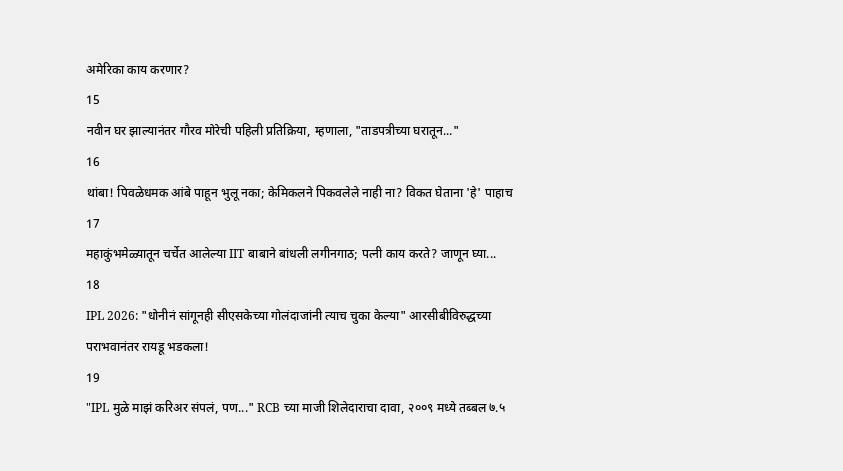अमेरिका काय करणार?
15
नवीन घर झाल्यानंतर गौरव मोरेची पहिली प्रतिक्रिया, म्हणाला, "ताडपत्रीच्या घरातून..."
16
थांबा! पिवळेधमक आंबे पाहून भुलू नका; केमिकलने पिकवलेले नाही ना? विकत घेताना 'हे' पाहाच
17
महाकुंभमेळ्यातून चर्चेत आलेल्या IIT बाबाने बांधली लगीनगाठ; पत्नी काय करते? जाणून घ्या...
18
IPL 2026: "धोनीनं सांगूनही सीएसकेच्या गोलंदाजांनी त्याच चुका केल्या" आरसीबीविरुद्धच्या पराभवानंतर रायडू भडकला!
19
"IPL मुळे माझं करिअर संपलं, पण..." RCB च्या माजी शिलेदाराचा दावा, २००९ मध्ये तब्बल ७.५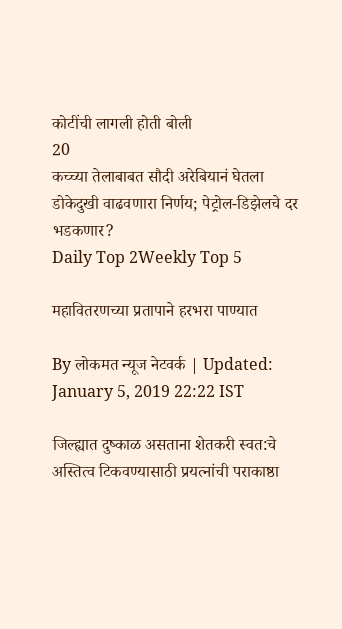कोटींची लागली होती बोली
20
कच्च्या तेलाबाबत सौदी अरेबियानं घेतला डोकेदुखी वाढवणारा निर्णय; पेट्रोल-डिझेलचे दर भडकणार?
Daily Top 2Weekly Top 5

महावितरणच्या प्रतापाने हरभरा पाण्यात

By लोकमत न्यूज नेटवर्क | Updated: January 5, 2019 22:22 IST

जिल्ह्यात दुष्काळ असताना शेतकरी स्वत:चे अस्तित्व टिकवण्यासाठी प्रयत्नांची पराकाष्ठा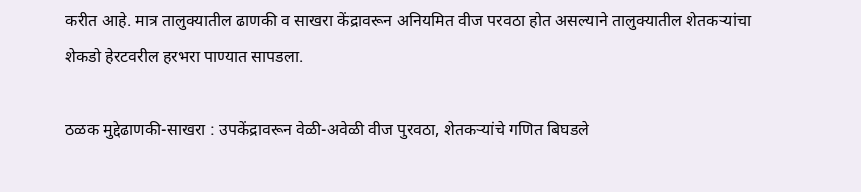करीत आहे. मात्र तालुक्यातील ढाणकी व साखरा केंद्रावरून अनियमित वीज परवठा होत असल्याने तालुक्यातील शेतकऱ्यांचा शेकडो हेरटवरील हरभरा पाण्यात सापडला.

ठळक मुद्देढाणकी-साखरा : उपकेंद्रावरून वेळी-अवेळी वीज पुरवठा, शेतकऱ्यांचे गणित बिघडले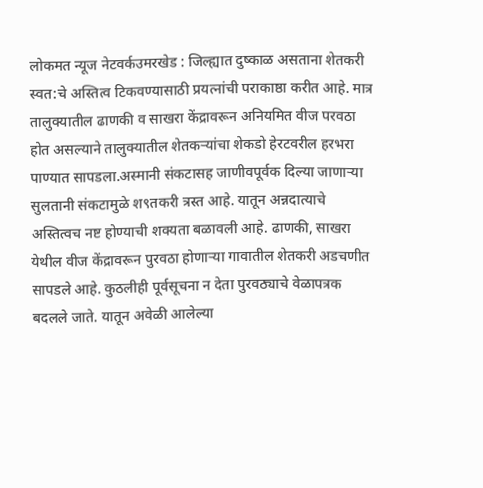लोकमत न्यूज नेटवर्कउमरखेड : जिल्ह्यात दुष्काळ असताना शेतकरी स्वत:चे अस्तित्व टिकवण्यासाठी प्रयत्नांची पराकाष्ठा करीत आहे. मात्र तालुक्यातील ढाणकी व साखरा केंद्रावरून अनियमित वीज परवठा होत असल्याने तालुक्यातील शेतकऱ्यांचा शेकडो हेरटवरील हरभरा पाण्यात सापडला.अस्मानी संकटासह जाणीवपूर्वक दिल्या जाणाऱ्या सुलतानी संकटामुळे श९तकरी त्रस्त आहे. यातून अन्नदात्याचे अस्तित्वच नष्ट होण्याची शक्यता बळावली आहे. ढाणकी, साखरा येथील वीज केंद्रावरून पुरवठा होणाऱ्या गावातील शेतकरी अडचणीत सापडले आहे. कुठलीही पूर्वसूचना न देता पुरवठ्याचे वेळापत्रक बदलले जाते. यातून अवेळी आलेल्या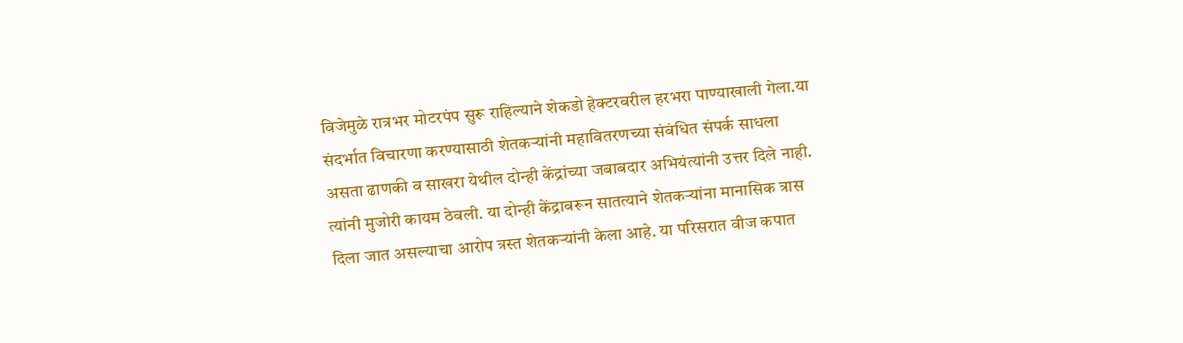विजेमुळे रात्रभर मोटरपंप सुरू राहिल्याने शेकडो हेक्टरवरील हरभरा पाण्याखाली गेला.या संदर्भात विचारणा करण्यासाठी शेतकऱ्यांनी महावितरणच्या संबंधित संपर्क साधला असता ढाणकी व साखरा येथील दोन्ही केंद्रांच्या जबाबदार अभियंत्यांनी उत्तर दिले नाही. त्यांनी मुजोरी कायम ठेवली. या दोन्ही केंद्रावरून सातत्याने शेतकऱ्यांना मानासिक त्रास दिला जात असल्याचा आरोप त्रस्त शेतकऱ्यांनी केला आहे. या परिसरात वीज कपात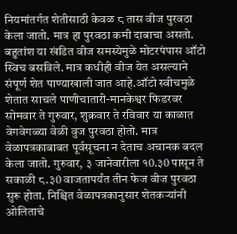नियमांतर्गत शेतीसाठी केवळ ८ तास वीज पुरवठा केला जातो. मात्र हा पुरवठा कमी दाबाचा असतो. बहुतांश या खंडित वीज समस्येमुळे मोटरपंपास ऑटो स्विच बसविले. मात्र कधीही वीज येत असल्याने संपूर्ण शेत पाण्याखाली जात आहे.ऑटो स्वीचमुळे शेतात साचले पाणीचातारी-मानकेश्वर फिडरवर सोमवार ते गुरुवार, शुक्रवार ते रविवार या काळात वेगवेगळ्या वेळी वुज पुरवठा होतो. मात्र वेळापत्रकाबाबत पूर्वसूचना न देताच अचानक बदल केला जातो. गुरुवार, ३ जानेवारीला १0.३0 पासून ते सकाळी ८.३0 वाजतापर्यंत तीन फेज वीज पुरवठा सुरू होता. निश्चित वेळापत्रकानुसार शेतकऱ्यांनी ओलिताचे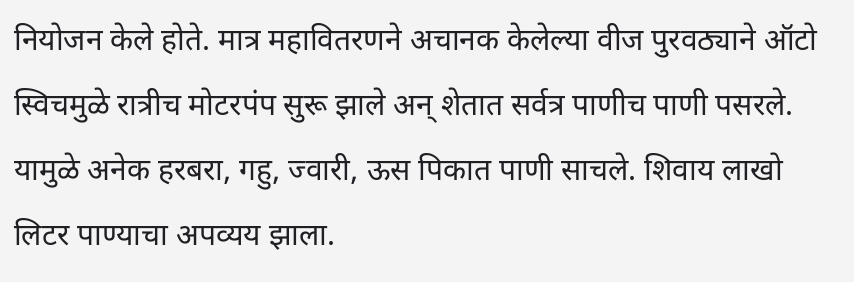नियोजन केले होते. मात्र महावितरणने अचानक केलेल्या वीज पुरवठ्याने ऑटो स्विचमुळे रात्रीच मोटरपंप सुरू झाले अन् शेतात सर्वत्र पाणीच पाणी पसरले. यामुळे अनेक हरबरा, गहु, ज्वारी, ऊस पिकात पाणी साचले. शिवाय लाखो लिटर पाण्याचा अपव्यय झाला.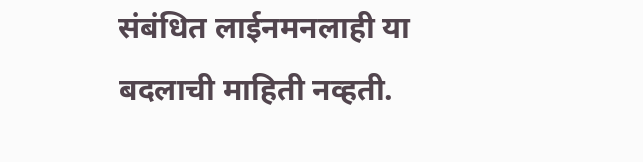संबंधित लाईनमनलाही या बदलाची माहिती नव्हती.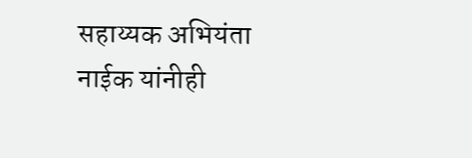सहाय्यक अभियंता नाईक यांनीही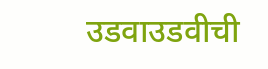उडवाउडवीची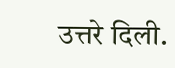उत्तरे दिली.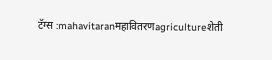टॅग्स :mahavitaranमहावितरणagricultureशेती